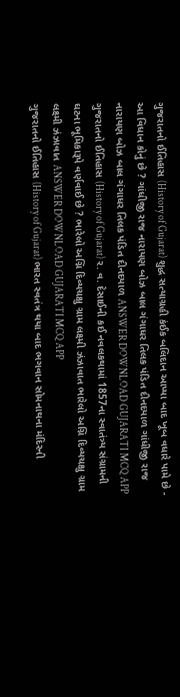ગુજરાતનો ઈતિહાસ (History of Gujarat) શુદ્ધ સત્યાગ્રહી કંઈક બલિદાન આપ્યા બાદ ખૂબ વધારે પામે છે - આ વિધાન કોનું છે ? ગાંધીજી રાજ નારાયણ બોઝ બાલ ગંગાધર તિલક પંડિત દીનદયાળ ગાંધીજી રાજ નારાયણ બોઝ બાલ ગંગાધર તિલક પંડિત દીનદયાળ ANSWER DOWNLOAD GUJARATI MCQ APP
ગુજરાતનો ઈતિહાસ (History of Gujarat) ર. વ. દેસાઈની કઈ નવલકથામાં 1857ના સ્વાતંત્ર્ય સંગ્રામની ઘટના ભૂમિકારૂપે વર્ણવાઈ છે ? ભારેલો અગ્નિ દિવ્યચક્ષુ ગ્રામ લક્ષ્મી ઝંઝાવાત ભારેલો અગ્નિ દિવ્યચક્ષુ ગ્રામ લક્ષ્મી ઝંઝાવાત ANSWER DOWNLOAD GUJARATI MCQ APP
ગુજરાતનો ઈતિહાસ (History of Gujarat) ભારત સ્વતંત્ર થયા બાદ ભગવાન સોમનાથના મંદિરની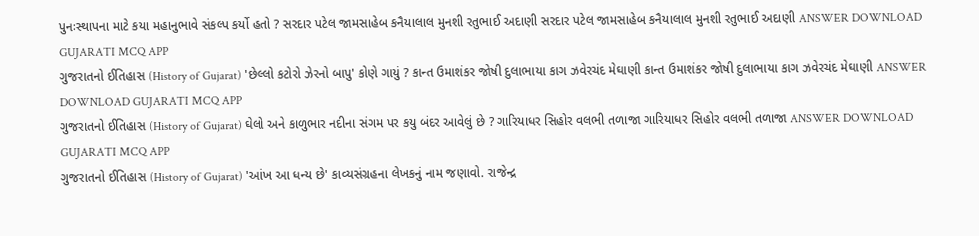પુનઃસ્થાપના માટે કયા મહાનુભાવે સંકલ્પ કર્યો હતો ? સરદાર પટેલ જામસાહેબ કનૈયાલાલ મુનશી રતુભાઈ અદાણી સરદાર પટેલ જામસાહેબ કનૈયાલાલ મુનશી રતુભાઈ અદાણી ANSWER DOWNLOAD GUJARATI MCQ APP
ગુજરાતનો ઈતિહાસ (History of Gujarat) 'છેલ્લો કટોરો ઝેરનો બાપુ' કોણે ગાયું ? કાન્ત ઉમાશંકર જોષી દુલાભાયા કાગ ઝવેરચંદ મેઘાણી કાન્ત ઉમાશંકર જોષી દુલાભાયા કાગ ઝવેરચંદ મેઘાણી ANSWER DOWNLOAD GUJARATI MCQ APP
ગુજરાતનો ઈતિહાસ (History of Gujarat) ઘેલો અને કાળુભાર નદીના સંગમ પર કયુ બંદર આવેલું છે ? ગારિયાધર સિહોર વલભી તળાજા ગારિયાધર સિહોર વલભી તળાજા ANSWER DOWNLOAD GUJARATI MCQ APP
ગુજરાતનો ઈતિહાસ (History of Gujarat) 'આંખ આ ધન્ય છે' કાવ્યસંગ્રહના લેખકનું નામ જણાવો. રાજેન્દ્ર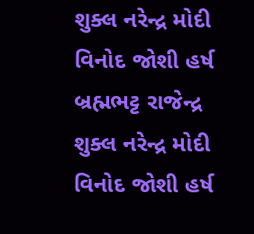શુક્લ નરેન્દ્ર મોદી વિનોદ જોશી હર્ષ બ્રહ્મભટ્ટ રાજેન્દ્ર શુક્લ નરેન્દ્ર મોદી વિનોદ જોશી હર્ષ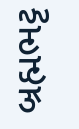બ્રહ્મભટ્ટ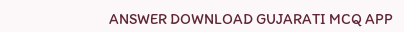ANSWER DOWNLOAD GUJARATI MCQ APP